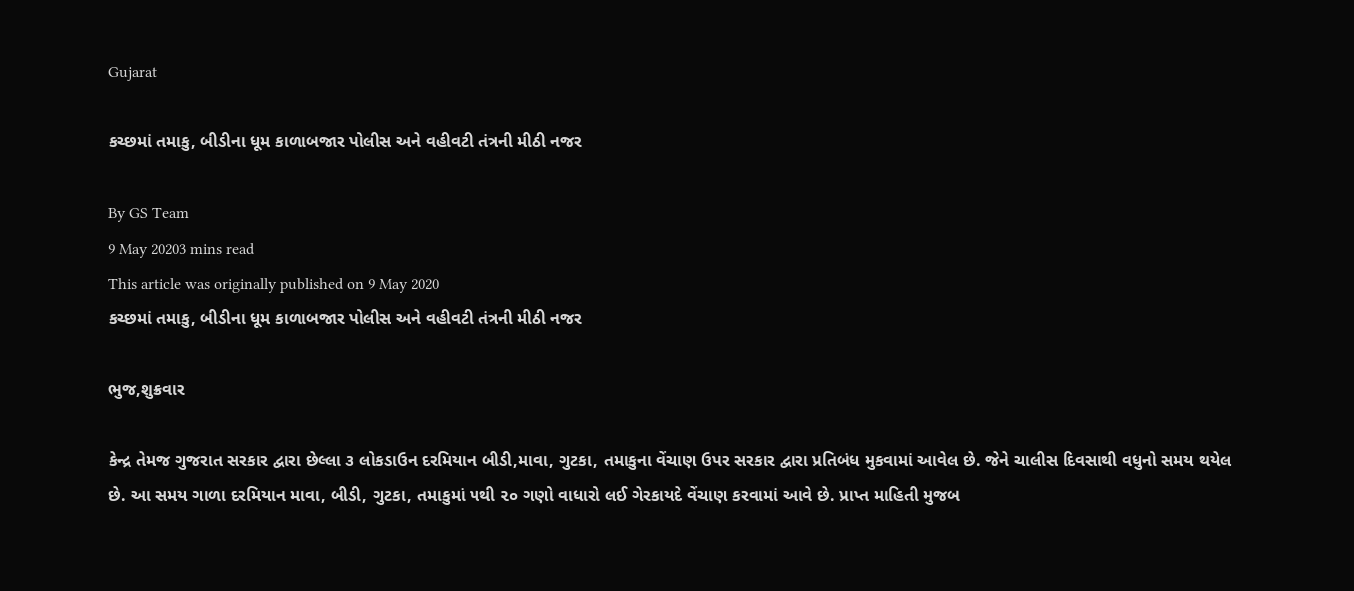Gujarat

કચ્છમાં તમાકુ, બીડીના ધૂમ કાળાબજાર પોલીસ અને વહીવટી તંત્રની મીઠી નજર

By GS Team
9 May 20203 mins read
This article was originally published on 9 May 2020
કચ્છમાં તમાકુ, બીડીના ધૂમ કાળાબજાર પોલીસ અને વહીવટી તંત્રની મીઠી નજર

ભુજ,શુક્રવાર

કેન્દ્ર તેમજ ગુજરાત સરકાર દ્વારા છેલ્લા ૩ લોકડાઉન દરમિયાન બીડી,માવા, ગુટકા, તમાકુના વેંચાણ ઉપર સરકાર દ્વારા પ્રતિબંધ મુકવામાં આવેલ છે. જેને ચાલીસ દિવસાથી વધુનો સમય થયેલ છે. આ સમય ગાળા દરમિયાન માવા, બીડી, ગુટકા, તમાકુમાં ૫થી ૨૦ ગણો વાધારો લઈ ગેરકાયદે વેંચાણ કરવામાં આવે છે. પ્રાપ્ત માહિતી મુજબ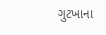ગુટખાના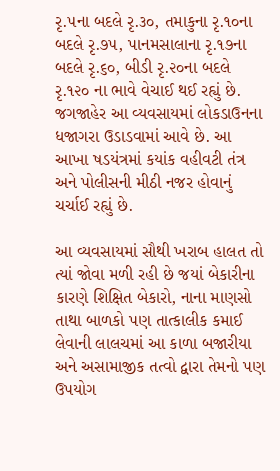રૃ.૫ના બદલે રૃ.૩૦, તમાકુના રૃ.૧૦ના બદલે રૃ.૭૫, પાનમસાલાના રૃ.૧૭ના બદલે રૃ.૬૦, બીડી રૃ.૨૦ના બદલે રૃ.૧૨૦ ના ભાવે વેચાઈ થઈ રહ્યું છે. જગજાહેર આ વ્યવસાયમાં લોકડાઉનના ધજાગરા ઉડાડવામાં આવે છે. આ આખા ષડયંત્રમાં કયાંક વહીવટી તંત્ર અને પોલીસની મીઠી નજર હોવાનું ચર્ચાઈ રહ્યું છે.

આ વ્યવસાયમાં સૌથી ખરાબ હાલત તો ત્યાં જોવા મળી રહી છે જયાં બેકારીના કારણે શિક્ષિત બેકારો, નાના માણસો તાથા બાળકો પણ તાત્કાલીક કમાઈ લેવાની લાલચમાં આ કાળા બજારીયા અને અસામાજીક તત્વો દ્વારા તેમનો પણ ઉપયોગ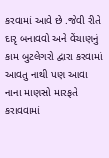કરવામાં આવે છે .જેવી રીતે દારૃ બનાવવો અને વેંચાણનું કામ બુટલેગરો દ્વારા કરવામાં આવતુ નાથી પણ આવા નાના માણસો મારફતે કરાવવામાં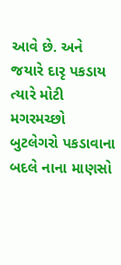આવે છે. અને જયારે દારૃ પકડાય ત્યારે મોટી મગરમચ્છો બુટલેગરો પકડાવાના બદલે નાના માણસો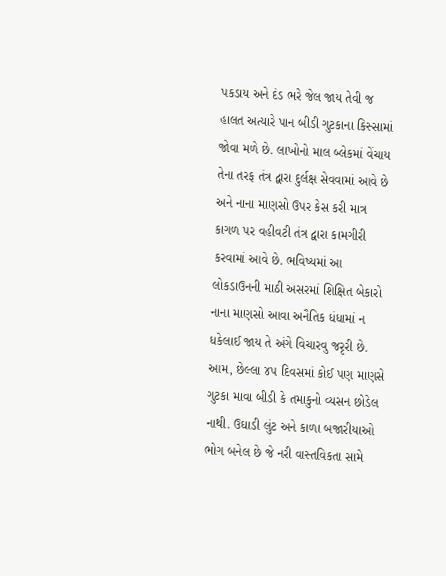પકડાય અને દંડ ભરે જેલ જાય તેવી જ હાલત અત્યારે પાન બીડી ગુટકાના કિસ્સામાં જોવા મળે છે. લાખોનો માલ બ્લેકમાં વેંચાય તેના તરફ તંત્ર દ્વારા દુર્લક્ષ સેવવામાં આવે છે અને નાના માણસો ઉપર કેસ કરી માત્ર કાગળ પર વહીવટી તંત્ર દ્વારા કામગીરી કરવામાં આવે છે. ભવિષ્યમાં આ લોકડાઉનની માઠી અસરમાં શિક્ષિત બેકારો નાના માણસો આવા અનૈતિક ધંધામાં ન ધકેલાઈ જાય તે અંગે વિચારવુ જરૃરી છે. આમ, છેલ્લા ૪૫ દિવસમાં કોઈ પણ માણસે ગુટકા માવા બીડી કે તમાકુનો વ્યસન છોડેલ નાથી. ઉઘાડી લુંટ અને કાળા બજારીયાઓ ભોગ બનેલ છે જે નરી વાસ્તવિકતા સામે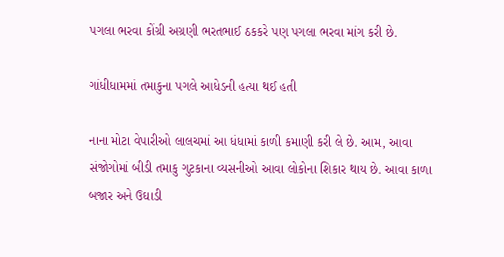પગલા ભરવા કોંગ્રી અગ્રણી ભરતભાઈ ઠકકરે પણ પગલા ભરવા માંગ કરી છે.

ગાંધીધામમાં તમાકુના પગલે આધેડની હત્યા થઈ હતી

નાના મોટા વેપારીઓ લાલચમાં આ ધંધામાં કાળી કમાણી કરી લે છે. આમ, આવા સંજોગોમાં બીડી તમાકુ ગુટકાના વ્યસનીઓ આવા લોકોના શિકાર થાય છે. આવા કાળા બજાર અને ઉઘાડી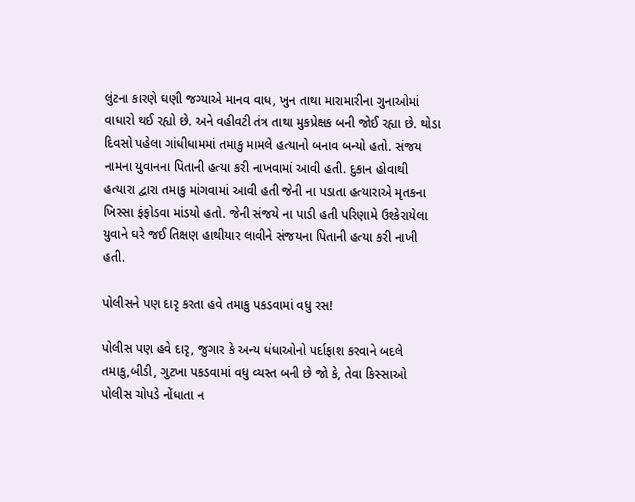લુંટના કારણે ઘણી જગ્યાએ માનવ વાધ, ખુન તાથા મારામારીના ગુનાઓમાં વાધારો થઈ રહ્યો છે. અને વહીવટી તંત્ર તાથા મુકપ્રેક્ષક બની જોઈ રહ્યા છે. થોડા દિવસો પહેલા ગાંધીધામમાં તમાકુ મામલે હત્યાનો બનાવ બન્યો હતો. સંજય નામના યુવાનના પિતાની હત્યા કરી નાખવામાં આવી હતી. દુકાન હોવાથી હત્યારા દ્વારા તમાકુ માંગવામાં આવી હતી જેની ના પડાતા હત્યારાએ મૃતકના ખિસ્સા ફંફોડવા માંડયો હતો. જેની સંજયે ના પાડી હતી પરિણામે ઉશ્કેરાયેલા યુવાને ઘરે જઈ તિક્ષણ હાથીયાર લાવીને સંજયના પિતાની હત્યા કરી નાખી હતી.

પોલીસને પણ દારૃ કરતા હવે તમાકુ પકડવામાં વધુ રસ!

પોલીસ પણ હવે દારૃ, જુગાર કે અન્ય ધંધાઓનો પર્દાફાશ કરવાને બદલે તમાકુ,બીડી, ગુટખા પકડવામાં વધુ વ્યસ્ત બની છે જો કે, તેવા કિસ્સાઓ પોલીસ ચોપડે નોંધાતા ન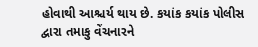હોવાથી આશ્ચર્ય થાય છે. કયાંક કયાંક પોલીસ દ્વારા તમાકુ વેંચનારને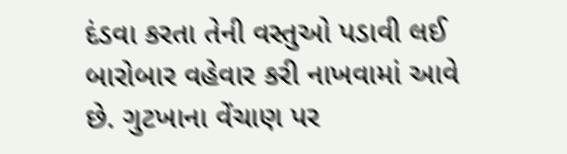દંડવા કરતા તેની વસ્તુઓ પડાવી લઈ બારોબાર વહેવાર કરી નાખવામાં આવે છે. ગુટખાના વેંચાણ પર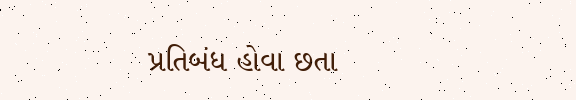પ્રતિબંધ હોવા છતા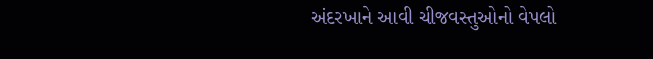અંદરખાને આવી ચીજવસ્તુઓનો વેપલો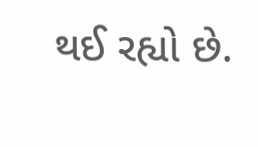થઈ રહ્યો છે.